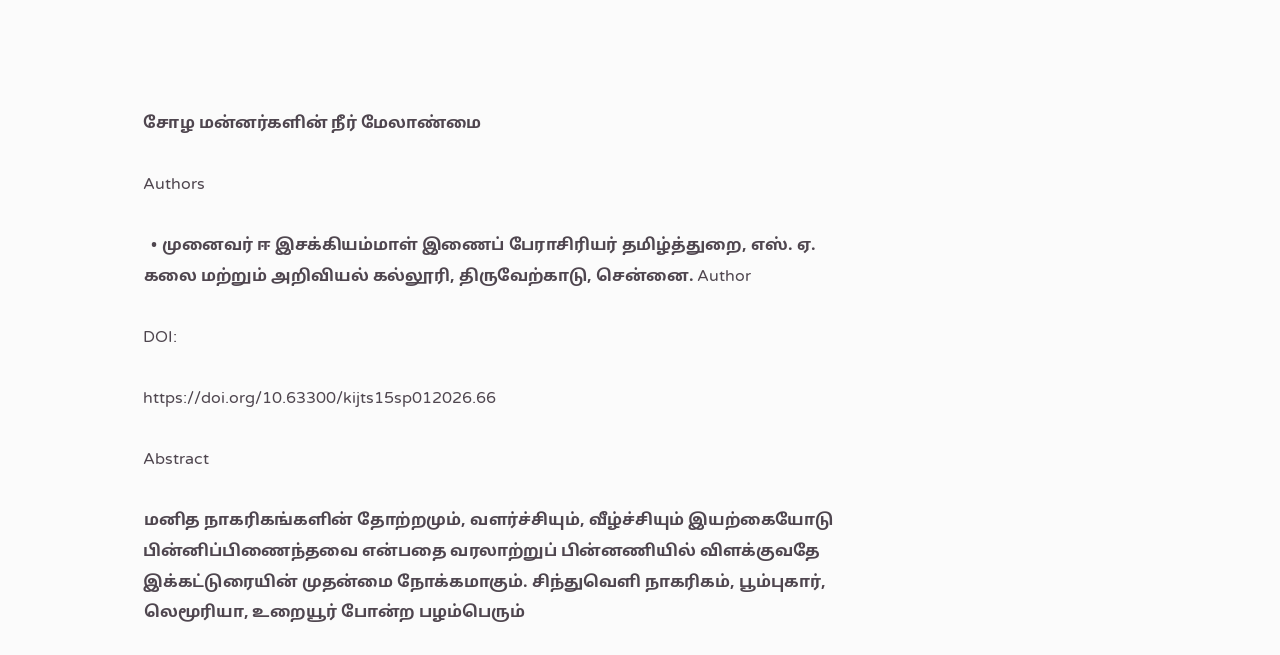சோழ மன்னர்களின் நீர் மேலாண்மை

Authors

  • முனைவர் ஈ இசக்கியம்மாள் இணைப் பேராசிரியர் தமிழ்த்துறை, எஸ். ஏ. கலை மற்றும் அறிவியல் கல்லூரி, திருவேற்காடு, சென்னை. Author

DOI:

https://doi.org/10.63300/kijts15sp012026.66

Abstract

மனித நாகரிகங்களின் தோற்றமும், வளர்ச்சியும், வீழ்ச்சியும் இயற்கையோடு பின்னிப்பிணைந்தவை என்பதை வரலாற்றுப் பின்னணியில் விளக்குவதே இக்கட்டுரையின் முதன்மை நோக்கமாகும். சிந்துவெளி நாகரிகம், பூம்புகார், லெமூரியா, உறையூர் போன்ற பழம்பெரும்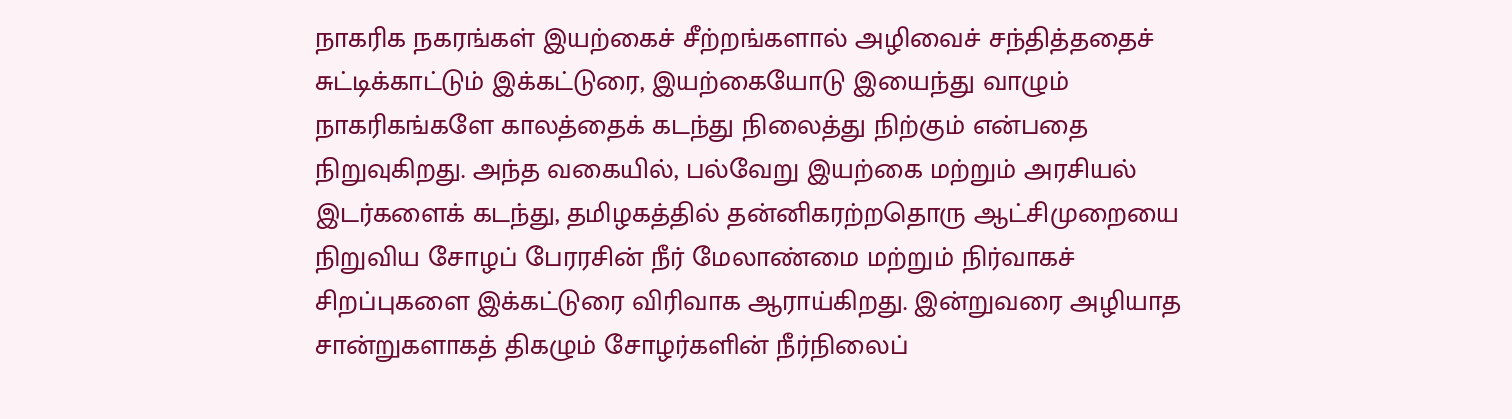நாகரிக நகரங்கள் இயற்கைச் சீற்றங்களால் அழிவைச் சந்தித்ததைச் சுட்டிக்காட்டும் இக்கட்டுரை, இயற்கையோடு இயைந்து வாழும் நாகரிகங்களே காலத்தைக் கடந்து நிலைத்து நிற்கும் என்பதை நிறுவுகிறது. அந்த வகையில், பல்வேறு இயற்கை மற்றும் அரசியல் இடர்களைக் கடந்து, தமிழகத்தில் தன்னிகரற்றதொரு ஆட்சிமுறையை நிறுவிய சோழப் பேரரசின் நீர் மேலாண்மை மற்றும் நிர்வாகச் சிறப்புகளை இக்கட்டுரை விரிவாக ஆராய்கிறது. இன்றுவரை அழியாத சான்றுகளாகத் திகழும் சோழர்களின் நீர்நிலைப்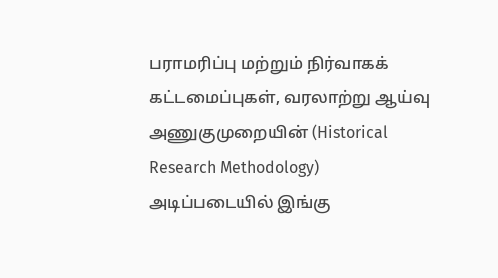பராமரிப்பு மற்றும் நிர்வாகக் கட்டமைப்புகள், வரலாற்று ஆய்வு அணுகுமுறையின் (Historical Research Methodology) அடிப்படையில் இங்கு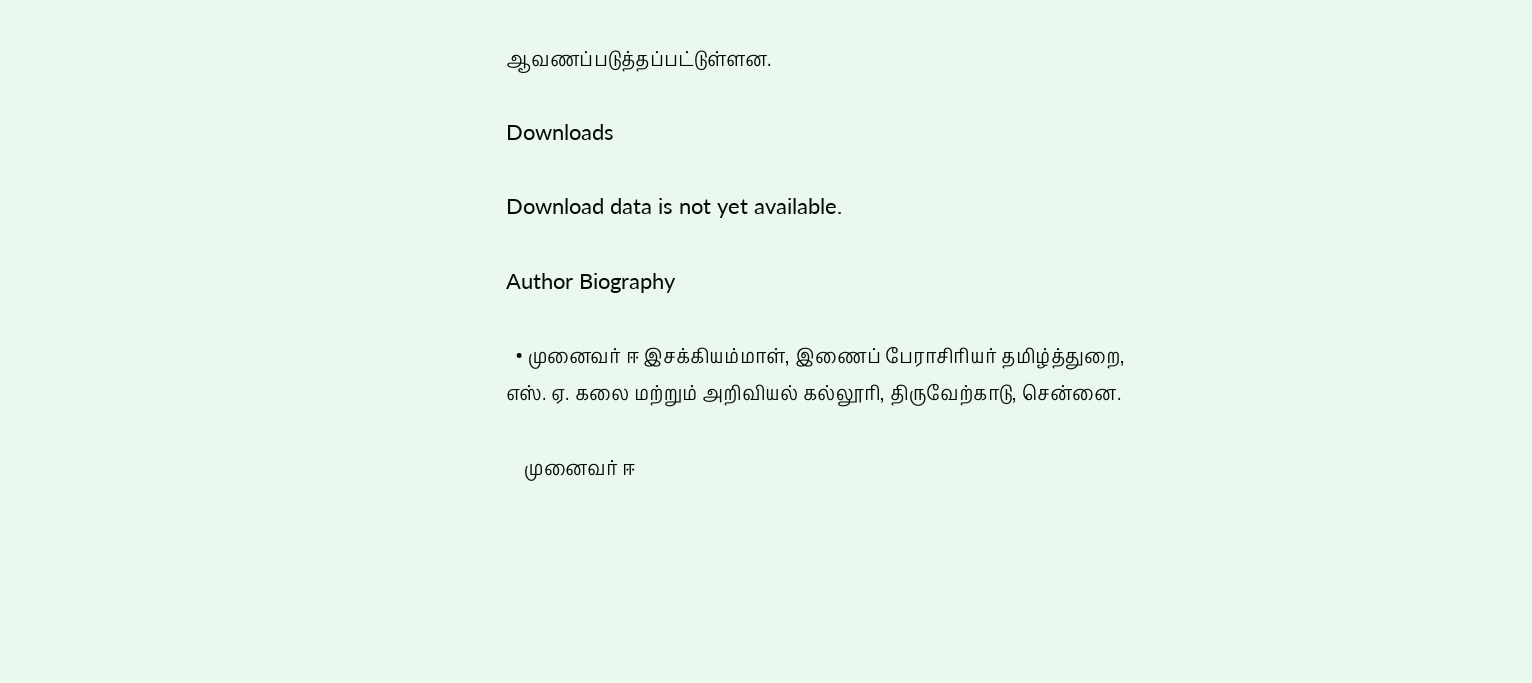ஆவணப்படுத்தப்பட்டுள்ளன.

Downloads

Download data is not yet available.

Author Biography

  • முனைவர் ஈ இசக்கியம்மாள், இணைப் பேராசிரியர் தமிழ்த்துறை, எஸ். ஏ. கலை மற்றும் அறிவியல் கல்லூரி, திருவேற்காடு, சென்னை.

    முனைவர் ஈ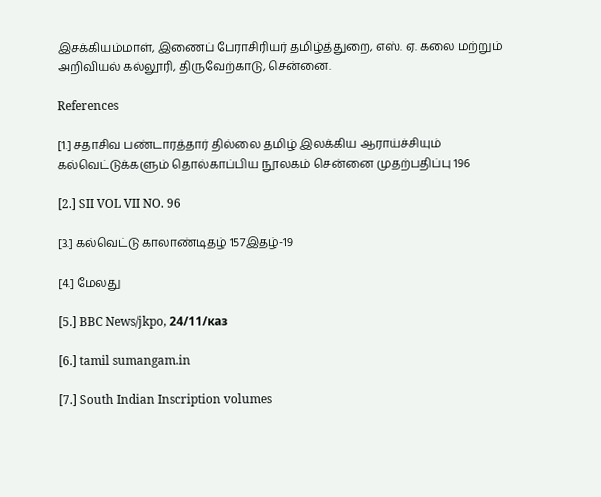இசக்கியம்மாள், இணைப் பேராசிரியர் தமிழ்த்துறை, எஸ். ஏ. கலை மற்றும் அறிவியல் கல்லூரி, திருவேற்காடு, சென்னை.

References

[1.] சதாசிவ பண்டாரத்தார் தில்லை தமிழ் இலக்கிய ஆராய்ச்சியும் கல்வெட்டுக்களும் தொல்காப்பிய நூலகம் சென்னை முதற்பதிப்பு 196

[2.] SII VOL VII NO. 96

[3.] கல்வெட்டு காலாண்டிதழ் 157இதழ்-19

[4.] மேலது

[5.] BBC News/jkpo, 24/11/каз

[6.] tamil sumangam.in

[7.] South Indian Inscription volumes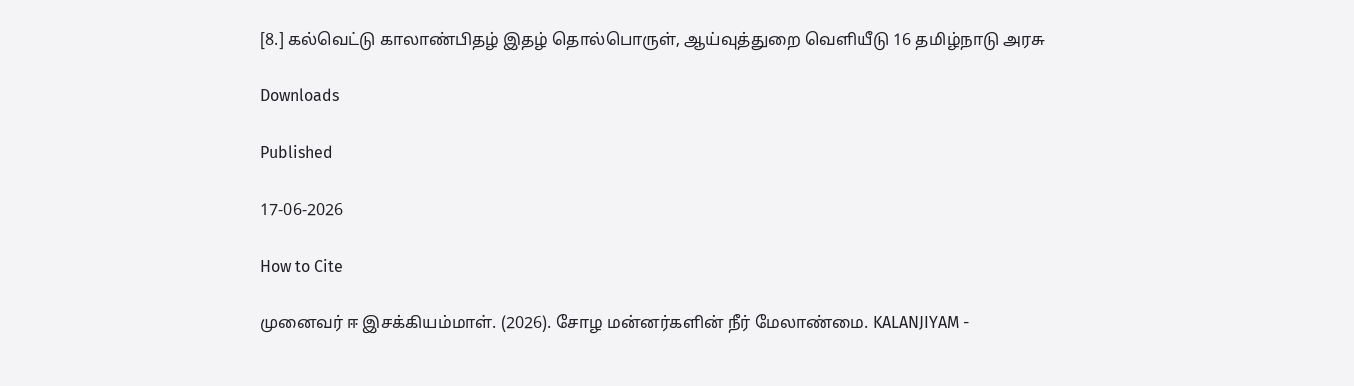[8.] கல்வெட்டு காலாண்பிதழ் இதழ் தொல்பொருள், ஆய்வுத்துறை வெளியீடு 16 தமிழ்நாடு அரசு

Downloads

Published

17-06-2026

How to Cite

முனைவர் ஈ இசக்கியம்மாள். (2026). சோழ மன்னர்களின் நீர் மேலாண்மை. KALANJIYAM -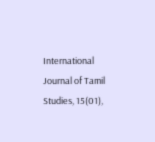International Journal of Tamil Studies, 15(01),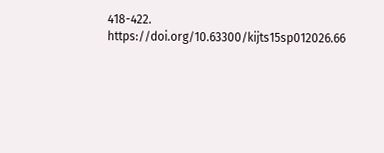418-422. https://doi.org/10.63300/kijts15sp012026.66